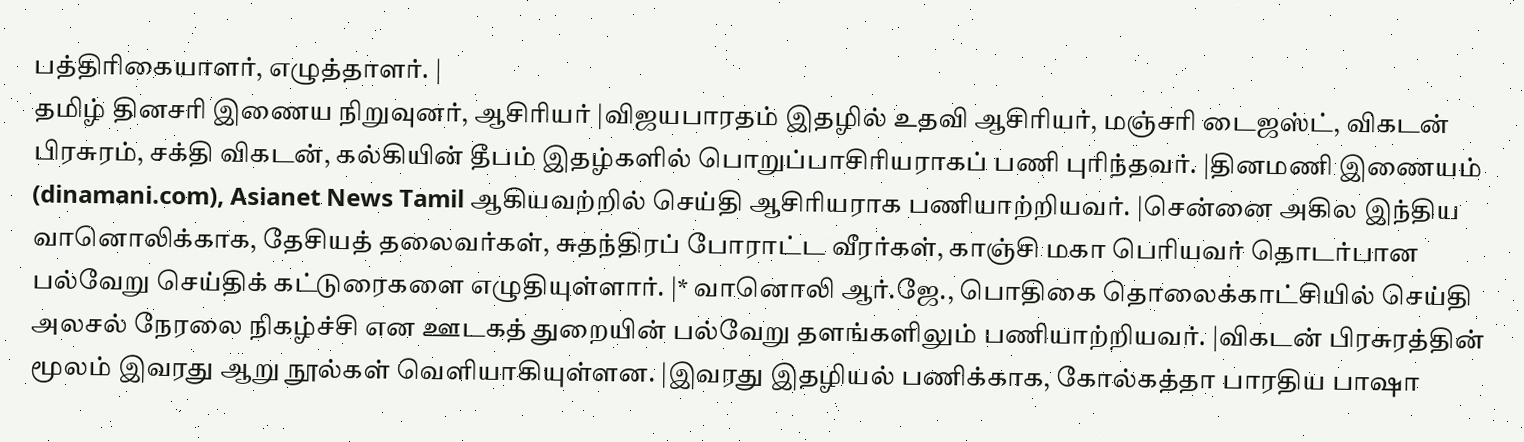பத்திரிகையாளர், எழுத்தாளர். |
தமிழ் தினசரி இணைய நிறுவுனர், ஆசிரியர் |விஜயபாரதம் இதழில் உதவி ஆசிரியர், மஞ்சரி டைஜஸ்ட், விகடன் பிரசுரம், சக்தி விகடன், கல்கியின் தீபம் இதழ்களில் பொறுப்பாசிரியராகப் பணி புரிந்தவர். |தினமணி இணையம் (dinamani.com), Asianet News Tamil ஆகியவற்றில் செய்தி ஆசிரியராக பணியாற்றியவர். |சென்னை அகில இந்திய வானொலிக்காக, தேசியத் தலைவர்கள், சுதந்திரப் போராட்ட வீரர்கள், காஞ்சி மகா பெரியவர் தொடர்பான பல்வேறு செய்திக் கட்டுரைகளை எழுதியுள்ளார். |* வானொலி ஆர்.ஜே., பொதிகை தொலைக்காட்சியில் செய்தி அலசல் நேரலை நிகழ்ச்சி என ஊடகத் துறையின் பல்வேறு தளங்களிலும் பணியாற்றியவர். |விகடன் பிரசுரத்தின் மூலம் இவரது ஆறு நூல்கள் வெளியாகியுள்ளன. |இவரது இதழியல் பணிக்காக, கோல்கத்தா பாரதிய பாஷா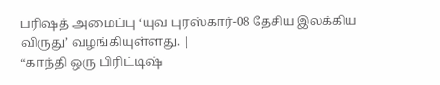பரிஷத் அமைப்பு ‘யுவ புரஸ்கார்-08 தேசிய இலக்கிய விருது’ வழங்கியுள்ளது. |
“காந்தி ஒரு பிரிட்டிஷ்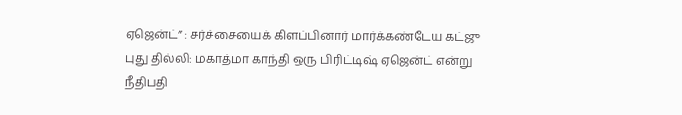ஏஜென்ட்” : சர்ச்சையைக் கிளப்பினார் மார்க்கண்டேய கட்ஜு
புது தில்லி: மகாத்மா காந்தி ஒரு பிரிட்டிஷ் ஏஜென்ட் என்று நீதிபதி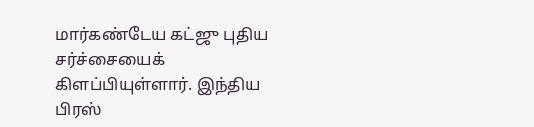மார்கண்டேய கட்ஜு புதிய சர்ச்சையைக் கிளப்பியுள்ளார். இந்திய பிரஸ்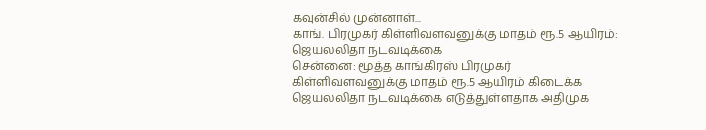கவுன்சில் முன்னாள்...
காங். பிரமுகர் கிள்ளிவளவனுக்கு மாதம் ரூ.5 ஆயிரம்: ஜெயலலிதா நடவடிக்கை
சென்னை: மூத்த காங்கிரஸ் பிரமுகர் கிள்ளிவளவனுக்கு மாதம் ரூ.5 ஆயிரம் கிடைக்க ஜெயலலிதா நடவடிக்கை எடுத்துள்ளதாக அதிமுக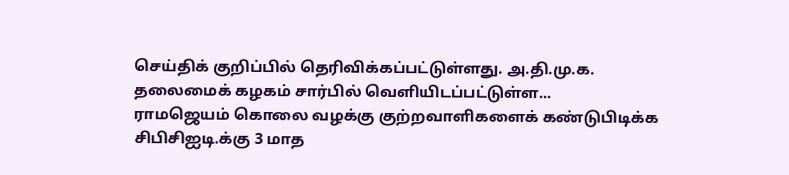செய்திக் குறிப்பில் தெரிவிக்கப்பட்டுள்ளது. அ.தி.மு.க. தலைமைக் கழகம் சார்பில் வெளியிடப்பட்டுள்ள...
ராமஜெயம் கொலை வழக்கு குற்றவாளிகளைக் கண்டுபிடிக்க சிபிசிஐடி.க்கு 3 மாத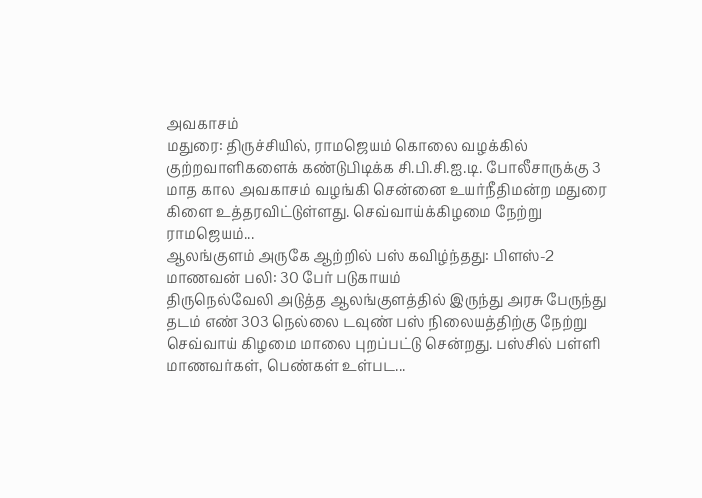அவகாசம்
மதுரை: திருச்சியில், ராமஜெயம் கொலை வழக்கில் குற்றவாளிகளைக் கண்டுபிடிக்க சி.பி.சி.ஐ.டி. போலீசாருக்கு 3 மாத கால அவகாசம் வழங்கி சென்னை உயர்நீதிமன்ற மதுரை கிளை உத்தரவிட்டுள்ளது. செவ்வாய்க்கிழமை நேற்று ராமஜெயம்...
ஆலங்குளம் அருகே ஆற்றில் பஸ் கவிழ்ந்தது: பிளஸ்-2 மாணவன் பலி: 30 பேர் படுகாயம்
திருநெல்வேலி அடுத்த ஆலங்குளத்தில் இருந்து அரசு பேருந்து தடம் எண் 303 நெல்லை டவுண் பஸ் நிலையத்திற்கு நேற்று செவ்வாய் கிழமை மாலை புறப்பட்டு சென்றது. பஸ்சில் பள்ளி மாணவர்கள், பெண்கள் உள்பட...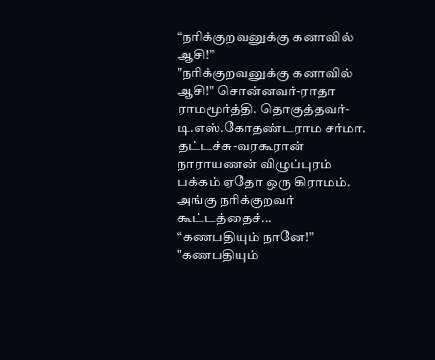“நரிக்குறவனுக்கு கனாவில் ஆசி!”
"நரிக்குறவனுக்கு கனாவில் ஆசி!" சொன்னவர்-ராதா ராமமூர்த்தி. தொகுத்தவர்-டி.எஸ்.கோதண்டராம சர்மா. தட்டச்சு-வரகூரான் நாராயணன் விழுப்புரம் பக்கம் ஏதோ ஒரு கிராமம். அங்கு நரிக்குறவர் கூட்டத்தைச்...
“கணபதியும் நானே!”
"கணபதியும்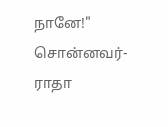நானே!" சொன்னவர்-ராதா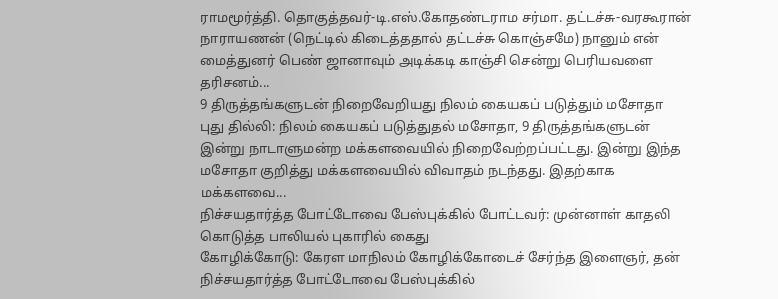ராமமூர்த்தி. தொகுத்தவர்-டி.எஸ்.கோதண்டராம சர்மா. தட்டச்சு-வரகூரான் நாராயணன் (நெட்டில் கிடைத்ததால் தட்டச்சு கொஞ்சமே) நானும் என் மைத்துனர் பெண் ஜானாவும் அடிக்கடி காஞ்சி சென்று பெரியவளை தரிசனம்...
9 திருத்தங்களுடன் நிறைவேறியது நிலம் கையகப் படுத்தும் மசோதா
புது தில்லி: நிலம் கையகப் படுத்துதல் மசோதா, 9 திருத்தங்களுடன் இன்று நாடாளுமன்ற மக்களவையில் நிறைவேற்றப்பட்டது. இன்று இந்த மசோதா குறித்து மக்களவையில் விவாதம் நடந்தது. இதற்காக மக்களவை...
நிச்சயதார்த்த போட்டோவை பேஸ்புக்கில் போட்டவர்: முன்னாள் காதலி கொடுத்த பாலியல் புகாரில் கைது
கோழிக்கோடு: கேரள மாநிலம் கோழிக்கோடைச் சேர்ந்த இளைஞர், தன் நிச்சயதார்த்த போட்டோவை பேஸ்புக்கில்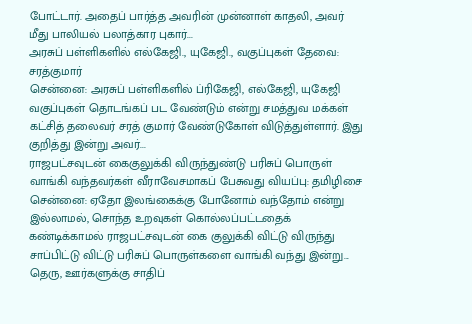போட்டார். அதைப் பார்த்த அவரின் முன்னாள் காதலி, அவர் மீது பாலியல் பலாத்கார புகார்...
அரசுப் பள்ளிகளில் எல்கேஜி., யுகேஜி., வகுப்புகள் தேவை: சரத்குமார்
சென்னை: அரசுப் பள்ளிகளில் ப்ரிகேஜி, எல்கேஜி, யுகேஜி வகுப்புகள் தொடங்கப் பட வேண்டும் என்று சமத்துவ மக்கள் கட்சித் தலைவர் சரத் குமார் வேண்டுகோள் விடுத்துள்ளார். இது குறித்து இன்று அவர்...
ராஜபட்சவுடன் கைகுலுக்கி விருந்துண்டு பரிசுப் பொருள் வாங்கி வந்தவர்கள் வீராவேசமாகப் பேசுவது வியப்பு: தமிழிசை
சென்னை: ஏதோ இலங்கைக்கு போனோம் வந்தோம் என்று இல்லாமல், சொந்த உறவுகள் கொல்லப்பட்டதைக் கண்டிக்காமல் ராஜபட்சவுடன் கை குலுக்கி விட்டு விருந்து சாப்பிட்டு விட்டு பரிசுப் பொருள்களை வாங்கி வந்து இன்று...
தெரு, ஊர்களுக்கு சாதிப்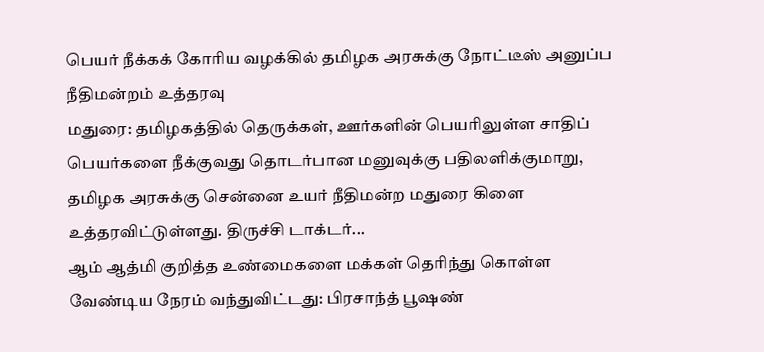பெயர் நீக்கக் கோரிய வழக்கில் தமிழக அரசுக்கு நோட்டீஸ் அனுப்ப நீதிமன்றம் உத்தரவு
மதுரை: தமிழகத்தில் தெருக்கள், ஊர்களின் பெயரிலுள்ள சாதிப் பெயர்களை நீக்குவது தொடர்பான மனுவுக்கு பதிலளிக்குமாறு, தமிழக அரசுக்கு சென்னை உயர் நீதிமன்ற மதுரை கிளை உத்தரவிட்டுள்ளது. திருச்சி டாக்டர்...
ஆம் ஆத்மி குறித்த உண்மைகளை மக்கள் தெரிந்து கொள்ள வேண்டிய நேரம் வந்துவிட்டது: பிரசாந்த் பூஷண்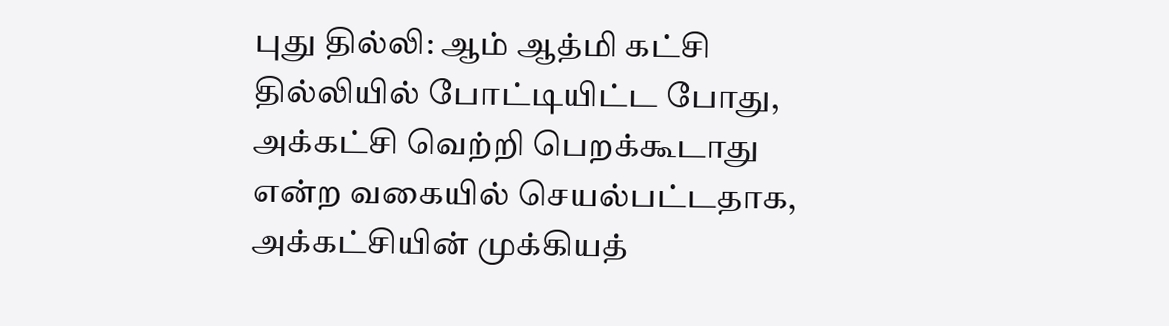புது தில்லி: ஆம் ஆத்மி கட்சி தில்லியில் போட்டியிட்ட போது, அக்கட்சி வெற்றி பெறக்கூடாது என்ற வகையில் செயல்பட்டதாக, அக்கட்சியின் முக்கியத்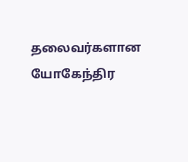தலைவர்களான யோகேந்திர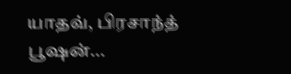யாதவ், பிரசாந்த் பூஷன்...